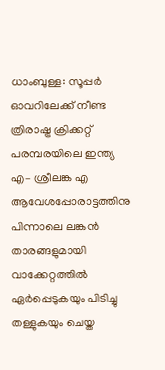ധാംബുള്ള: സൂപ്പർ ഓവറിലേക്ക് നീണ്ട ത്രിരാഷ്ട്ര ക്രിക്കറ്റ് പരമ്പരയിലെ ഇന്ത്യ എ– ശ്രീലങ്ക എ ആവേശപ്പോരാട്ടത്തിനു പിന്നാലെ ലങ്കൻ താരങ്ങളുമായി വാക്കേറ്റത്തിൽ ഏർപ്പെടുകയും പിടിച്ചു തള്ളുകയും ചെയ്ത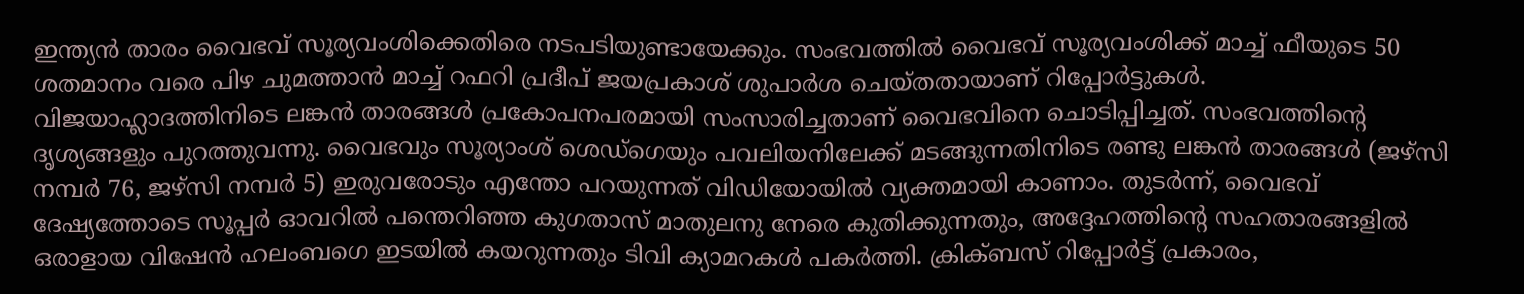ഇന്ത്യൻ താരം വൈഭവ് സൂര്യവംശിക്കെതിരെ നടപടിയുണ്ടായേക്കും. സംഭവത്തിൽ വൈഭവ് സൂര്യവംശിക്ക് മാച്ച് ഫീയുടെ 50 ശതമാനം വരെ പിഴ ചുമത്താൻ മാച്ച് റഫറി പ്രദീപ് ജയപ്രകാശ് ശുപാർശ ചെയ്തതായാണ് റിപ്പോർട്ടുകൾ.
വിജയാഹ്ലാദത്തിനിടെ ലങ്കൻ താരങ്ങൾ പ്രകോപനപരമായി സംസാരിച്ചതാണ് വൈഭവിനെ ചൊടിപ്പിച്ചത്. സംഭവത്തിന്റെ ദൃശ്യങ്ങളും പുറത്തുവന്നു. വൈഭവും സൂര്യാംശ് ശെഡ്ഗെയും പവലിയനിലേക്ക് മടങ്ങുന്നതിനിടെ രണ്ടു ലങ്കൻ താരങ്ങൾ (ജഴ്സി നമ്പർ 76, ജഴ്സി നമ്പർ 5) ഇരുവരോടും എന്തോ പറയുന്നത് വിഡിയോയിൽ വ്യക്തമായി കാണാം. തുടർന്ന്, വൈഭവ് ദേഷ്യത്തോടെ സൂപ്പർ ഓവറിൽ പന്തെറിഞ്ഞ കുഗതാസ് മാതുലനു നേരെ കുതിക്കുന്നതും, അദ്ദേഹത്തിന്റെ സഹതാരങ്ങളിൽ ഒരാളായ വിഷേൻ ഹലംബഗെ ഇടയിൽ കയറുന്നതും ടിവി ക്യാമറകൾ പകർത്തി. ക്രിക്ബസ് റിപ്പോർട്ട് പ്രകാരം,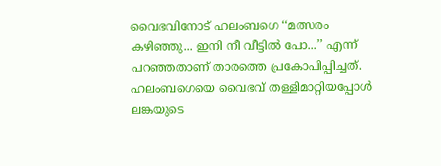വൈഭവിനോട് ഹലംബഗെ ‘‘മത്സരം കഴിഞ്ഞു... ഇനി നീ വീട്ടിൽ പോ...’’ എന്ന് പറഞ്ഞതാണ് താരത്തെ പ്രകോപിപ്പിച്ചത്. ഹലംബഗെയെ വൈഭവ് തള്ളിമാറ്റിയപ്പോൾ ലങ്കയുടെ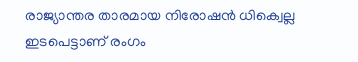രാജ്യാന്തര താരമായ നിരോഷൻ ധിക്വെല്ല ഇടപെട്ടാണ് രംഗം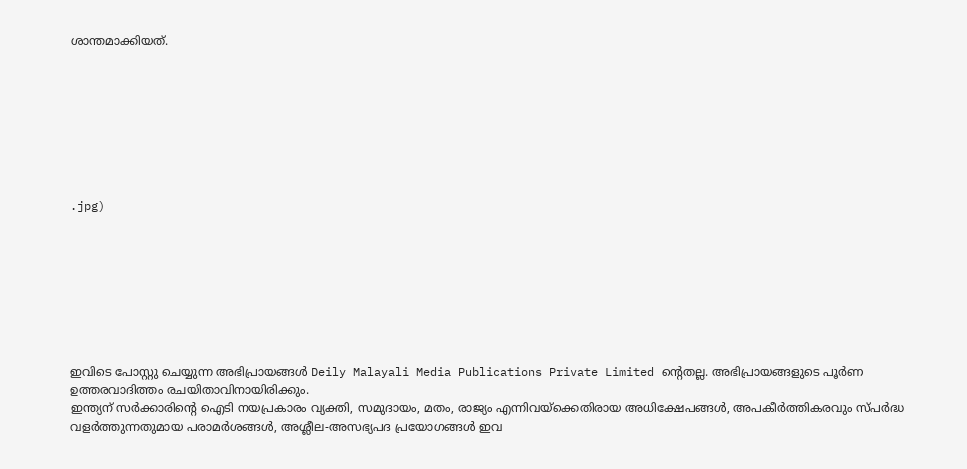ശാന്തമാക്കിയത്.








.jpg)








ഇവിടെ പോസ്റ്റു ചെയ്യുന്ന അഭിപ്രായങ്ങൾ Deily Malayali Media Publications Private Limited ന്റെതല്ല. അഭിപ്രായങ്ങളുടെ പൂർണ ഉത്തരവാദിത്തം രചയിതാവിനായിരിക്കും.
ഇന്ത്യന് സർക്കാരിന്റെ ഐടി നയപ്രകാരം വ്യക്തി, സമുദായം, മതം, രാജ്യം എന്നിവയ്ക്കെതിരായ അധിക്ഷേപങ്ങൾ, അപകീർത്തികരവും സ്പർദ്ധ വളർത്തുന്നതുമായ പരാമർശങ്ങൾ, അശ്ലീല-അസഭ്യപദ പ്രയോഗങ്ങൾ ഇവ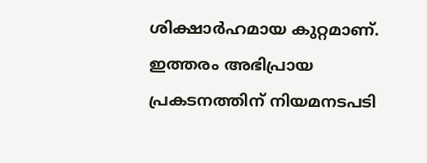ശിക്ഷാർഹമായ കുറ്റമാണ്. ഇത്തരം അഭിപ്രായ പ്രകടനത്തിന് നിയമനടപടി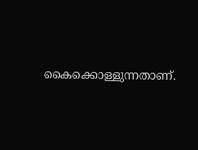കൈക്കൊള്ളുന്നതാണ്.